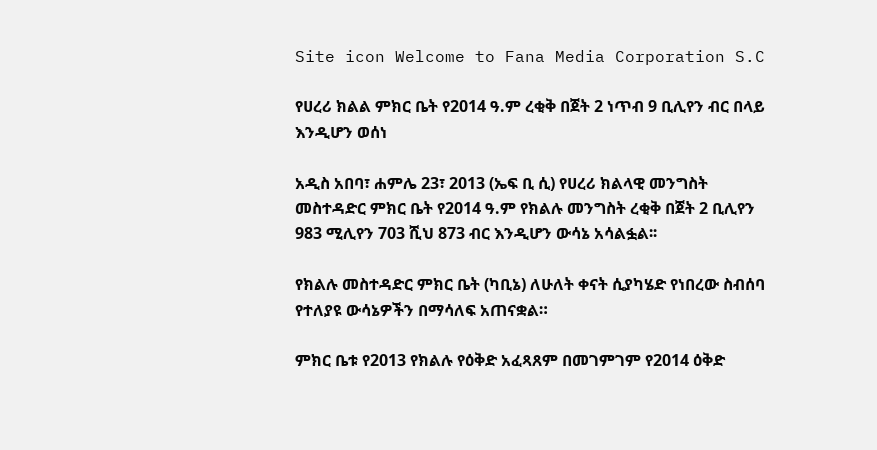Site icon Welcome to Fana Media Corporation S.C

የሀረሪ ክልል ምክር ቤት የ2014 ዓ.ም ረቂቅ በጀት 2 ነጥብ 9 ቢሊየን ብር በላይ እንዲሆን ወሰነ

አዲስ አበባ፣ ሐምሌ 23፣ 2013 (ኤፍ ቢ ሲ) የሀረሪ ክልላዊ መንግስት መስተዳድር ምክር ቤት የ2014 ዓ.ም የክልሉ መንግስት ረቂቅ በጀት 2 ቢሊየን 983 ሚሊየን 703 ሺህ 873 ብር እንዲሆን ውሳኔ አሳልፏል፡፡

የክልሉ መስተዳድር ምክር ቤት (ካቢኔ) ለሁለት ቀናት ሲያካሄድ የነበረው ስብሰባ የተለያዩ ውሳኔዎችን በማሳለፍ አጠናቋል።

ምክር ቤቱ የ2013 የክልሉ የዕቅድ አፈጻጸም በመገምገም የ2014 ዕቅድ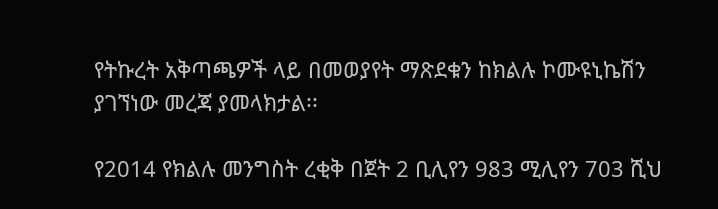የትኩረት አቅጣጫዎች ላይ በመወያየት ማጽደቁን ከክልሉ ኮሙዩኒኬሽን ያገኘነው መረጃ ያመላክታል፡፡

የ2014 የክልሉ መንግስት ረቂቅ በጀት 2 ቢሊየን 983 ሚሊየን 703 ሺህ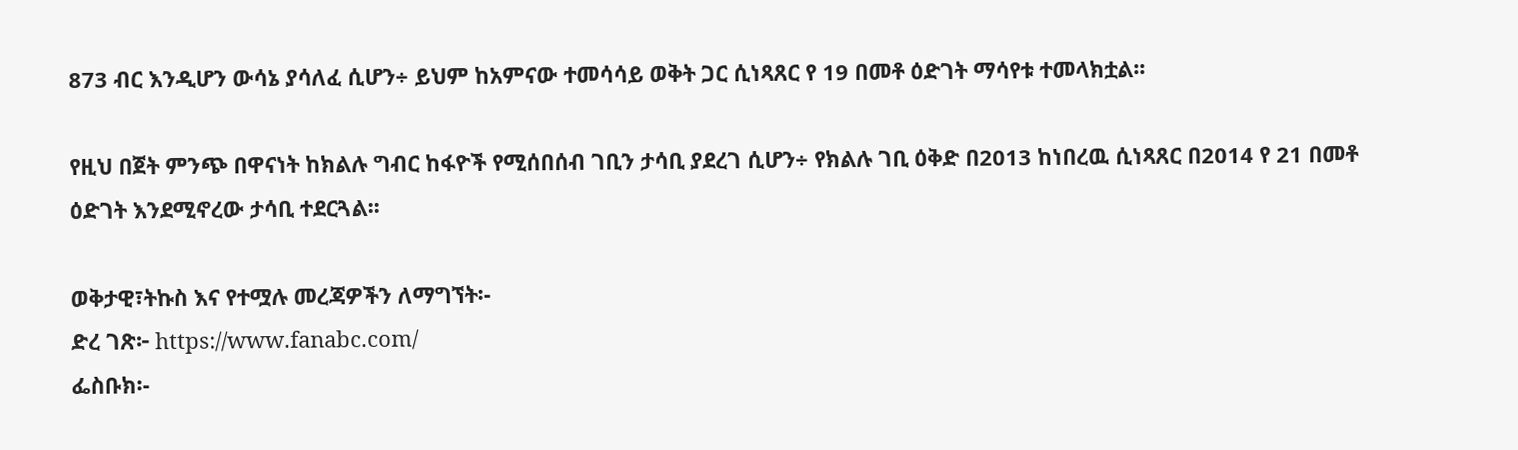873 ብር እንዲሆን ውሳኔ ያሳለፈ ሲሆን÷ ይህም ከአምናው ተመሳሳይ ወቅት ጋር ሲነጻጸር የ 19 በመቶ ዕድገት ማሳየቱ ተመላክቷል፡፡

የዚህ በጀት ምንጭ በዋናነት ከክልሉ ግብር ከፋዮች የሚሰበሰብ ገቢን ታሳቢ ያደረገ ሲሆን÷ የክልሉ ገቢ ዕቅድ በ2013 ከነበረዉ ሲነጻጸር በ2014 የ 21 በመቶ ዕድገት እንደሚኖረው ታሳቢ ተደርጓል፡፡

ወቅታዊ፣ትኩስ እና የተሟሉ መረጃዎችን ለማግኘት፡-
ድረ ገጽ፦ https://www.fanabc.com/
ፌስቡክ፡-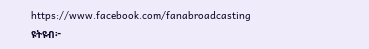https://www.facebook.com/fanabroadcasting
ዩትዩብ፦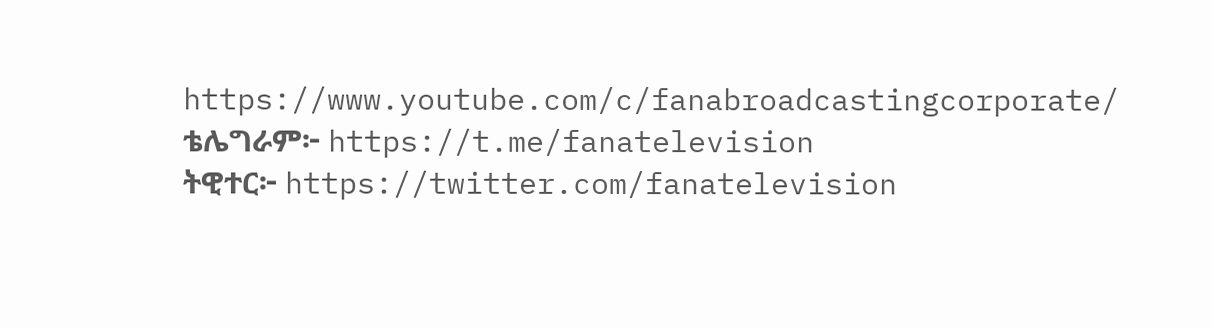https://www.youtube.com/c/fanabroadcastingcorporate/
ቴሌግራም፦ https://t.me/fanatelevision
ትዊተር፦ https://twitter.com/fanatelevision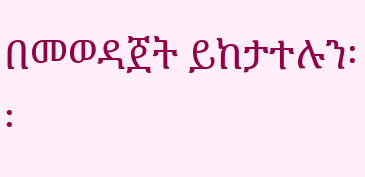በመወዳጀት ይከታተሉን፡፡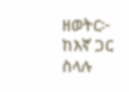ዘወትር፦ ከእኛ ጋር ስላሉ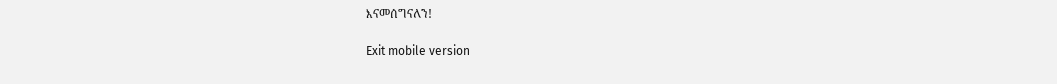እናመሰግናለን!

Exit mobile version